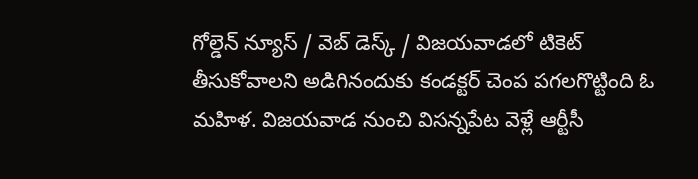గోల్డెన్ న్యూస్ / వెబ్ డెస్క్ / విజయవాడలో టికెట్ తీసుకోవాలని అడిగినందుకు కండక్టర్ చెంప పగలగొట్టింది ఓ మహిళ. విజయవాడ నుంచి విసన్నపేట వెళ్లే ఆర్టీసీ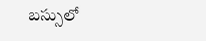బస్సులో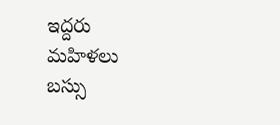ఇద్దరు మహిళలు బస్సు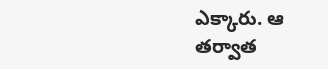ఎక్కారు. ఆ తర్వాత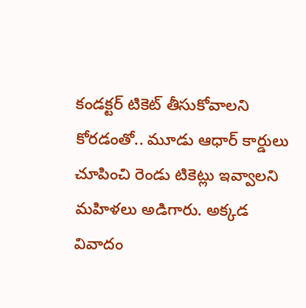కండక్టర్ టికెట్ తీసుకోవాలని కోరడంతో.. మూడు ఆధార్ కార్డులు చూపించి రెండు టికెట్లు ఇవ్వాలని మహిళలు అడిగారు. అక్కడ వివాదం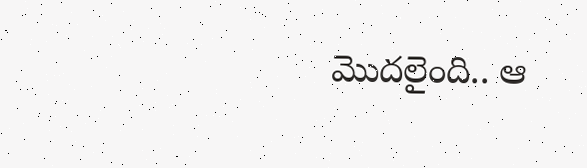మొదలైంది.. ఆ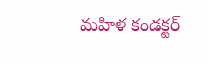మహిళ కండక్టర్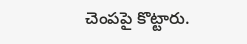చెంపపై కొట్టారు.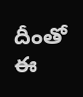దీంతో ఈ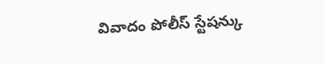వివాదం పోలీస్ స్టేషన్కు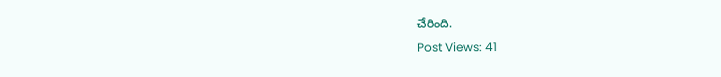చేరింది.
Post Views: 41